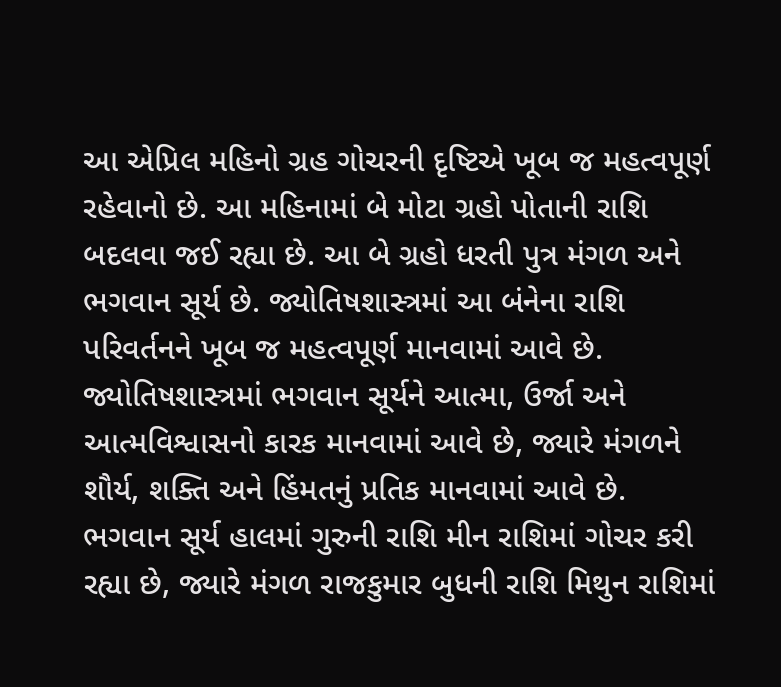આ એપ્રિલ મહિનો ગ્રહ ગોચરની દૃષ્ટિએ ખૂબ જ મહત્વપૂર્ણ રહેવાનો છે. આ મહિનામાં બે મોટા ગ્રહો પોતાની રાશિ બદલવા જઈ રહ્યા છે. આ બે ગ્રહો ધરતી પુત્ર મંગળ અને ભગવાન સૂર્ય છે. જ્યોતિષશાસ્ત્રમાં આ બંનેના રાશિ પરિવર્તનને ખૂબ જ મહત્વપૂર્ણ માનવામાં આવે છે. જ્યોતિષશાસ્ત્રમાં ભગવાન સૂર્યને આત્મા, ઉર્જા અને આત્મવિશ્વાસનો કારક માનવામાં આવે છે, જ્યારે મંગળને શૌર્ય, શક્તિ અને હિંમતનું પ્રતિક માનવામાં આવે છે.
ભગવાન સૂર્ય હાલમાં ગુરુની રાશિ મીન રાશિમાં ગોચર કરી રહ્યા છે, જ્યારે મંગળ રાજકુમાર બુધની રાશિ મિથુન રાશિમાં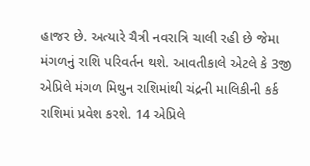હાજર છે. અત્યારે ચૈત્રી નવરાત્રિ ચાલી રહી છે જેમા મંગળનું રાશિ પરિવર્તન થશે. આવતીકાલે એટલે કે 3જી એપ્રિલે મંગળ મિથુન રાશિમાંથી ચંદ્રની માલિકીની કર્ક રાશિમાં પ્રવેશ કરશે. 14 એપ્રિલે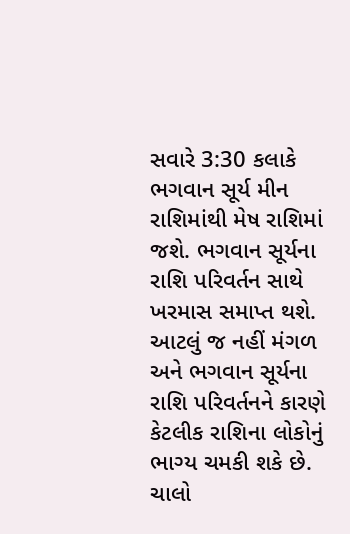સવારે 3:30 કલાકે ભગવાન સૂર્ય મીન રાશિમાંથી મેષ રાશિમાં જશે. ભગવાન સૂર્યના રાશિ પરિવર્તન સાથે ખરમાસ સમાપ્ત થશે. આટલું જ નહીં મંગળ અને ભગવાન સૂર્યના રાશિ પરિવર્તનને કારણે કેટલીક રાશિના લોકોનું ભાગ્ય ચમકી શકે છે. ચાલો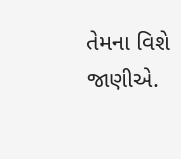તેમના વિશે જાણીએ.